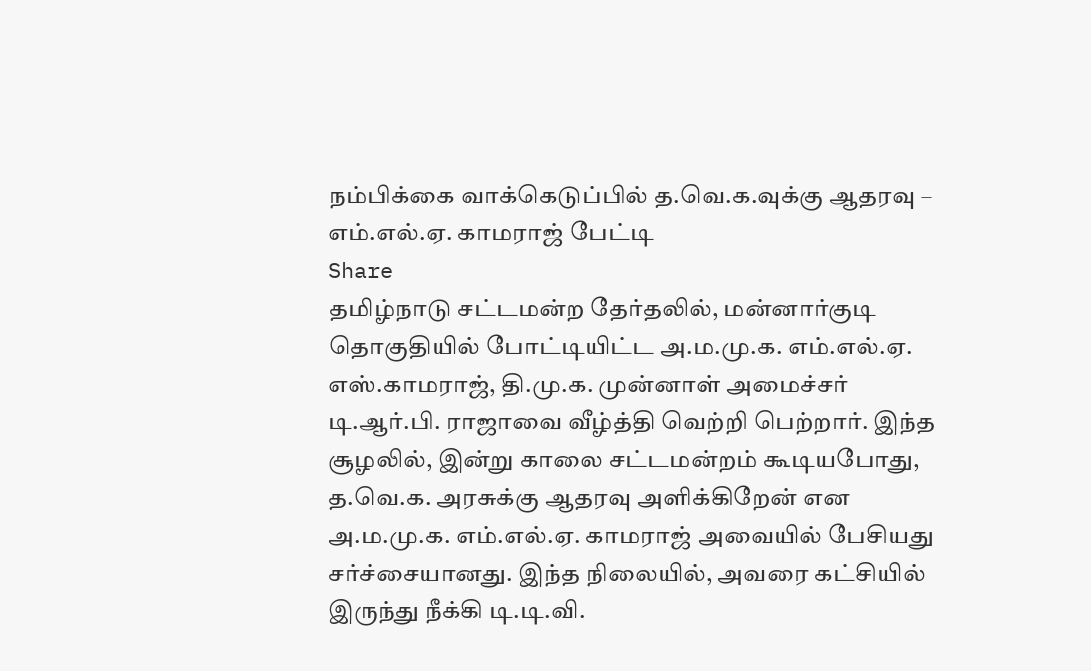நம்பிக்கை வாக்கெடுப்பில் த.வெ.க.வுக்கு ஆதரவு – எம்.எல்.ஏ. காமராஜ் பேட்டி
Share
தமிழ்நாடு சட்டமன்ற தேர்தலில், மன்னார்குடி தொகுதியில் போட்டியிட்ட அ.ம.மு.க. எம்.எல்.ஏ. எஸ்.காமராஜ், தி.மு.க. முன்னாள் அமைச்சர் டி.ஆர்.பி. ராஜாவை வீழ்த்தி வெற்றி பெற்றார். இந்த சூழலில், இன்று காலை சட்டமன்றம் கூடியபோது, த.வெ.க. அரசுக்கு ஆதரவு அளிக்கிறேன் என அ.ம.மு.க. எம்.எல்.ஏ. காமராஜ் அவையில் பேசியது சர்ச்சையானது. இந்த நிலையில், அவரை கட்சியில் இருந்து நீக்கி டி.டி.வி.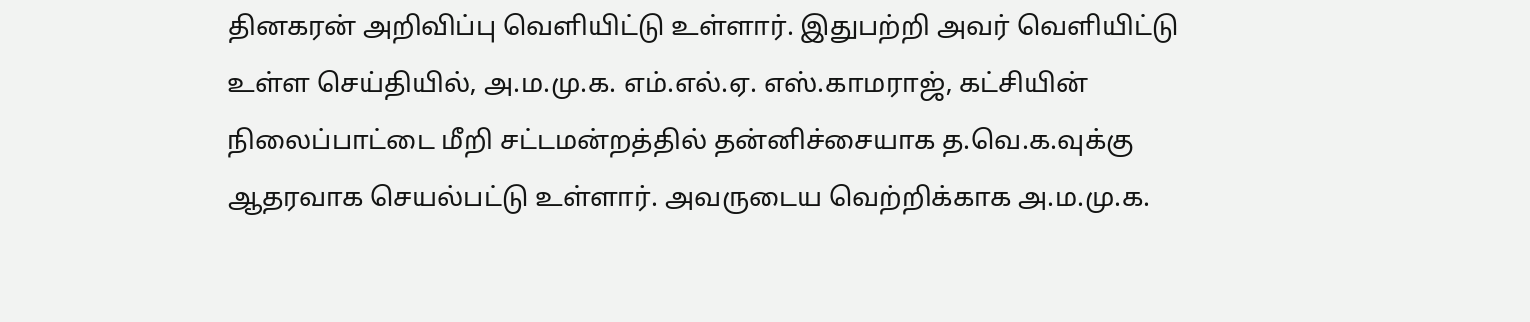தினகரன் அறிவிப்பு வெளியிட்டு உள்ளார். இதுபற்றி அவர் வெளியிட்டு உள்ள செய்தியில், அ.ம.மு.க. எம்.எல்.ஏ. எஸ்.காமராஜ், கட்சியின் நிலைப்பாட்டை மீறி சட்டமன்றத்தில் தன்னிச்சையாக த.வெ.க.வுக்கு ஆதரவாக செயல்பட்டு உள்ளார். அவருடைய வெற்றிக்காக அ.ம.மு.க.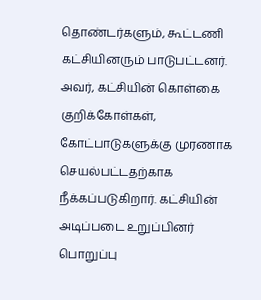தொண்டர்களும், கூட்டணி கட்சியினரும் பாடுபட்டனர். அவர், கட்சியின் கொள்கை குறிக்கோள்கள், கோட்பாடுகளுக்கு முரணாக செயல்பட்டதற்காக நீக்கப்படுகிறார். கட்சியின் அடிப்படை உறுப்பினர் பொறுப்பு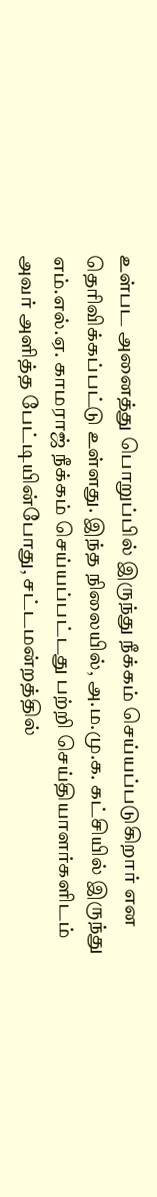உள்பட அனைத்து பொறுப்பில் இருந்து நீக்கம் செய்யப்படுகிறார் என தெரிவிக்கப்பட்டு உள்ளது. இந்த நிலையில், அ.ம.மு.க. கட்சியில் இருந்து எம்.எல்.ஏ. காமராஜ் நீக்கம் செய்யப்பட்டது பற்றி செய்தியாளர்களிடம் அவர் அளித்த பேட்டியின்போது, சட்டமன்றத்தில்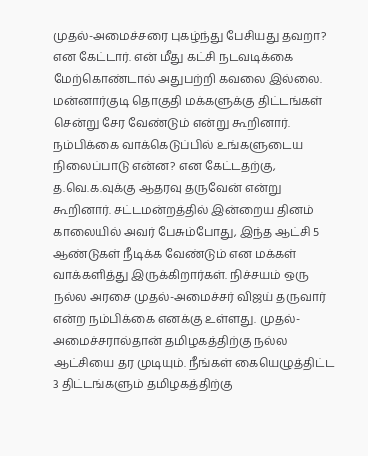முதல்-அமைச்சரை புகழ்ந்து பேசியது தவறா? என கேட்டார். என் மீது கட்சி நடவடிக்கை மேற்கொண்டால் அதுபற்றி கவலை இல்லை. மன்னார்குடி தொகுதி மக்களுக்கு திட்டங்கள் சென்று சேர வேண்டும் என்று கூறினார். நம்பிக்கை வாக்கெடுப்பில் உங்களுடைய நிலைப்பாடு என்ன? என கேட்டதற்கு, த.வெ.க.வுக்கு ஆதரவு தருவேன் என்று கூறினார். சட்டமன்றத்தில் இன்றைய தினம் காலையில் அவர் பேசும்போது, இந்த ஆட்சி 5 ஆண்டுகள் நீடிக்க வேண்டும் என மக்கள் வாக்களித்து இருக்கிறார்கள். நிச்சயம் ஒரு நல்ல அரசை முதல்-அமைச்சர் விஜய் தருவார் என்ற நம்பிக்கை எனக்கு உள்ளது. முதல்-அமைச்சரால்தான் தமிழகத்திற்கு நல்ல ஆட்சியை தர முடியும். நீங்கள் கையெழுத்திட்ட 3 திட்டங்களும் தமிழகத்திற்கு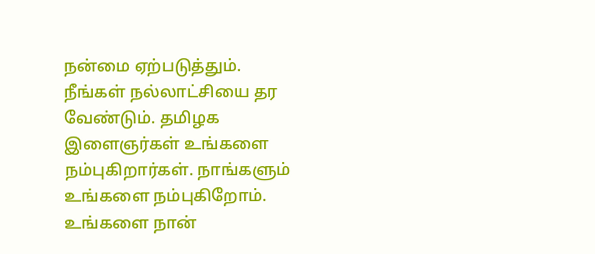நன்மை ஏற்படுத்தும். நீங்கள் நல்லாட்சியை தர வேண்டும். தமிழக இளைஞர்கள் உங்களை நம்புகிறார்கள். நாங்களும் உங்களை நம்புகிறோம். உங்களை நான்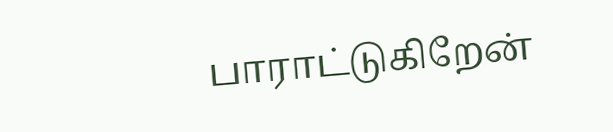பாராட்டுகிறேன்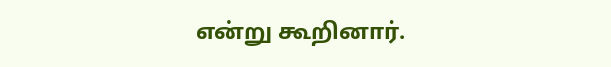என்று கூறினார்.